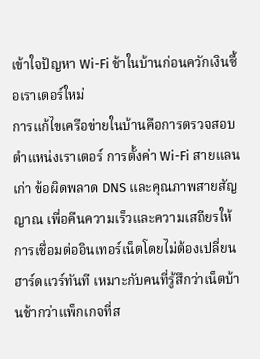เข้าใจปัญหา Wi-Fi ช้าในบ้านก่อนควักเงินซื้อเราเตอร์ใหม่
การแก้ไขเครือข่ายในบ้านคือการตรวจสอบตำแหน่งเราเตอร์ การตั้งค่า Wi-Fi สายแลน เก่า ข้อผิดพลาด DNS และคุณภาพสายสัญญาณ เพื่อคืนความเร็วและความเสถียรให้การเชื่อมต่ออินเทอร์เน็ตโดยไม่ต้องเปลี่ยนฮาร์ดแวร์ทันที เหมาะกับคนที่รู้สึกว่าเน็ตบ้านช้ากว่าแพ็กเกจที่ส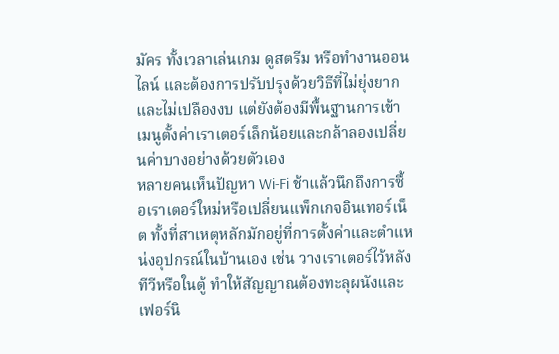มัคร ทั้งเวลาเล่นเกม ดูสตรีม หรือทำงานออนไลน์ และต้องการปรับปรุงด้วยวิธีที่ไม่ยุ่งยากและไม่เปลืองงบ แต่ยังต้องมีพื้นฐานการเข้าเมนูตั้งค่าเราเตอร์เล็กน้อยและกล้าลองเปลี่ยนค่าบางอย่างด้วยตัวเอง
หลายคนเห็นปัญหา Wi-Fi ช้าแล้วนึกถึงการซื้อเราเตอร์ใหม่หรือเปลี่ยนแพ็กเกจอินเทอร์เน็ต ทั้งที่สาเหตุหลักมักอยู่ที่การตั้งค่าและตำแหน่งอุปกรณ์ในบ้านเอง เช่น วางเราเตอร์ไว้หลังทีวีหรือในตู้ ทำให้สัญญาณต้องทะลุผนังและเฟอร์นิ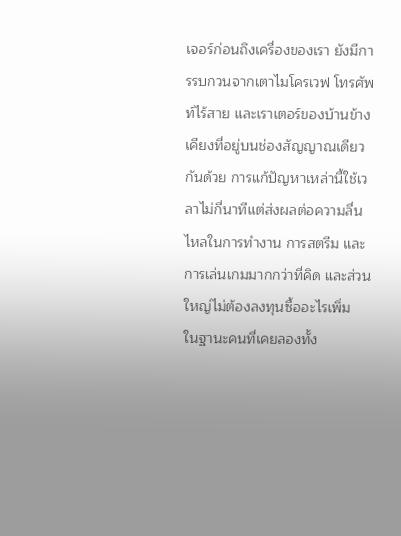เจอร์ก่อนถึงเครื่องของเรา ยังมีการรบกวนจากเตาไมโครเวฟ โทรศัพท์ไร้สาย และเราเตอร์ของบ้านข้างเคียงที่อยู่บนช่องสัญญาณเดียวกันด้วย การแก้ปัญหาเหล่านี้ใช้เวลาไม่กี่นาทีแต่ส่งผลต่อความลื่นไหลในการทำงาน การสตรีม และการเล่นเกมมากกว่าที่คิด และส่วนใหญ่ไม่ต้องลงทุนซื้ออะไรเพิ่ม
ในฐานะคนที่เคยลองทั้ง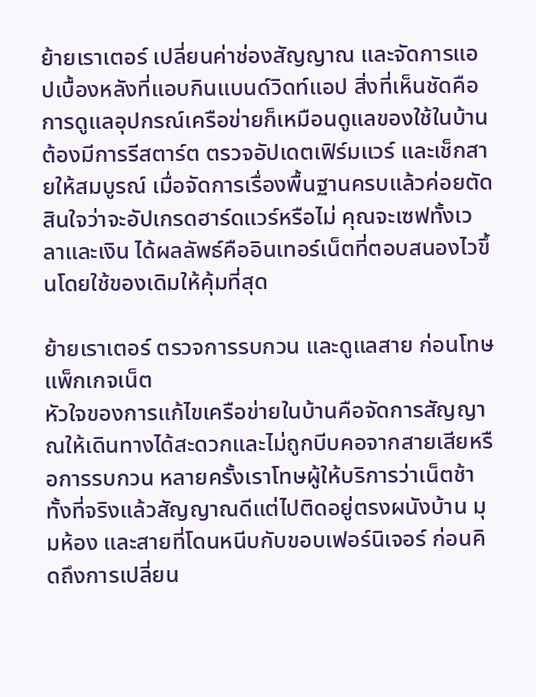ย้ายเราเตอร์ เปลี่ยนค่าช่องสัญญาณ และจัดการแอปเบื้องหลังที่แอบกินแบนด์วิดท์แอป สิ่งที่เห็นชัดคือ การดูแลอุปกรณ์เครือข่ายก็เหมือนดูแลของใช้ในบ้าน ต้องมีการรีสตาร์ต ตรวจอัปเดตเฟิร์มแวร์ และเช็กสายให้สมบูรณ์ เมื่อจัดการเรื่องพื้นฐานครบแล้วค่อยตัดสินใจว่าจะอัปเกรดฮาร์ดแวร์หรือไม่ คุณจะเซฟทั้งเวลาและเงิน ได้ผลลัพธ์คืออินเทอร์เน็ตที่ตอบสนองไวขึ้นโดยใช้ของเดิมให้คุ้มที่สุด

ย้ายเราเตอร์ ตรวจการรบกวน และดูแลสาย ก่อนโทษแพ็กเกจเน็ต
หัวใจของการแก้ไขเครือข่ายในบ้านคือจัดการสัญญาณให้เดินทางได้สะดวกและไม่ถูกบีบคอจากสายเสียหรือการรบกวน หลายครั้งเราโทษผู้ให้บริการว่าเน็ตช้า ทั้งที่จริงแล้วสัญญาณดีแต่ไปติดอยู่ตรงผนังบ้าน มุมห้อง และสายที่โดนหนีบกับขอบเฟอร์นิเจอร์ ก่อนคิดถึงการเปลี่ยน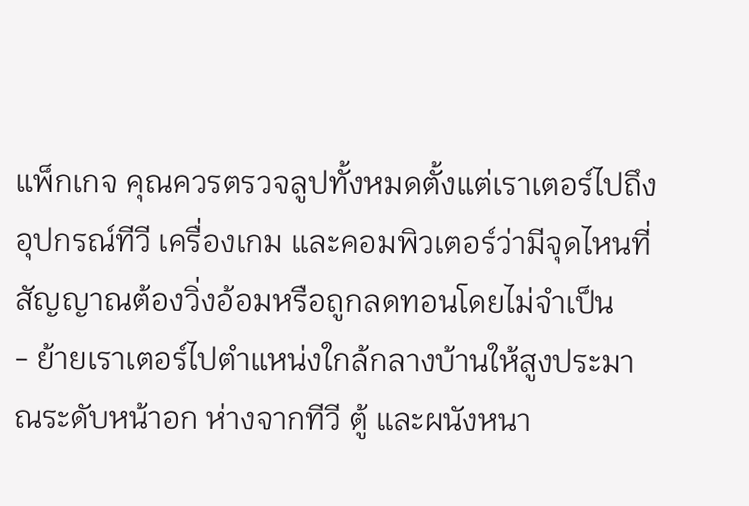แพ็กเกจ คุณควรตรวจลูปทั้งหมดตั้งแต่เราเตอร์ไปถึงอุปกรณ์ทีวี เครื่องเกม และคอมพิวเตอร์ว่ามีจุดไหนที่สัญญาณต้องวิ่งอ้อมหรือถูกลดทอนโดยไม่จำเป็น
- ย้ายเราเตอร์ไปตำแหน่งใกล้กลางบ้านให้สูงประมาณระดับหน้าอก ห่างจากทีวี ตู้ และผนังหนา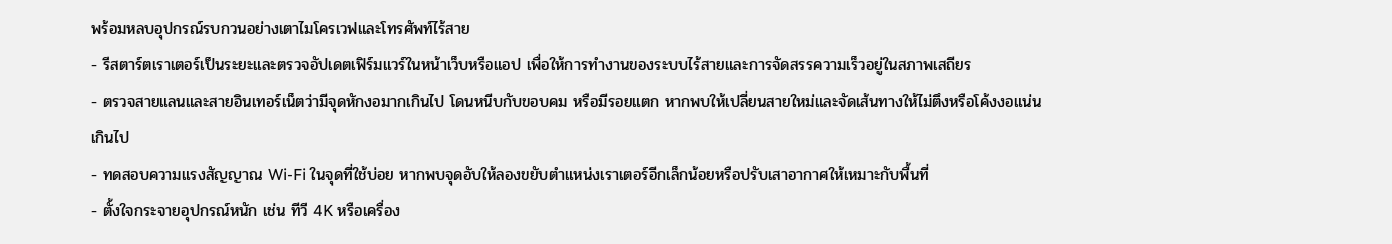พร้อมหลบอุปกรณ์รบกวนอย่างเตาไมโครเวฟและโทรศัพท์ไร้สาย
- รีสตาร์ตเราเตอร์เป็นระยะและตรวจอัปเดตเฟิร์มแวร์ในหน้าเว็บหรือแอป เพื่อให้การทำงานของระบบไร้สายและการจัดสรรความเร็วอยู่ในสภาพเสถียร
- ตรวจสายแลนและสายอินเทอร์เน็ตว่ามีจุดหักงอมากเกินไป โดนหนีบกับขอบคม หรือมีรอยแตก หากพบให้เปลี่ยนสายใหม่และจัดเส้นทางให้ไม่ตึงหรือโค้งงอแน่นเกินไป
- ทดสอบความแรงสัญญาณ Wi-Fi ในจุดที่ใช้บ่อย หากพบจุดอับให้ลองขยับตำแหน่งเราเตอร์อีกเล็กน้อยหรือปรับเสาอากาศให้เหมาะกับพื้นที่
- ตั้งใจกระจายอุปกรณ์หนัก เช่น ทีวี 4K หรือเครื่อง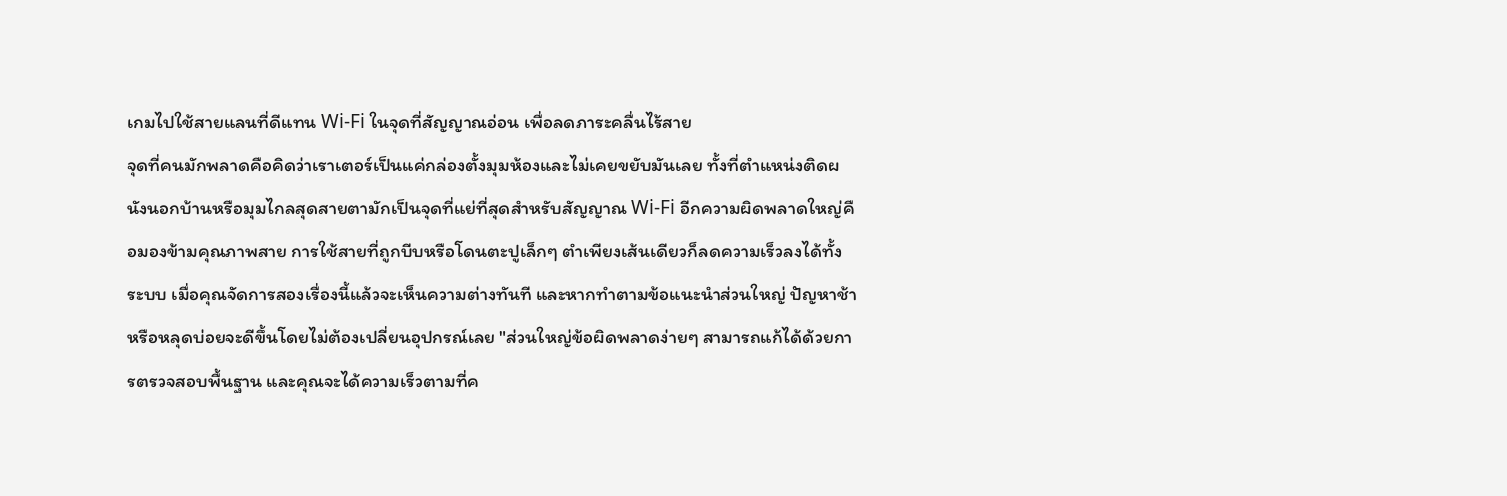เกมไปใช้สายแลนที่ดีแทน Wi-Fi ในจุดที่สัญญาณอ่อน เพื่อลดภาระคลื่นไร้สาย
จุดที่คนมักพลาดคือคิดว่าเราเตอร์เป็นแค่กล่องตั้งมุมห้องและไม่เคยขยับมันเลย ทั้งที่ตำแหน่งติดผนังนอกบ้านหรือมุมไกลสุดสายตามักเป็นจุดที่แย่ที่สุดสำหรับสัญญาณ Wi-Fi อีกความผิดพลาดใหญ่คือมองข้ามคุณภาพสาย การใช้สายที่ถูกบีบหรือโดนตะปูเล็กๆ ตำเพียงเส้นเดียวก็ลดความเร็วลงได้ทั้งระบบ เมื่อคุณจัดการสองเรื่องนี้แล้วจะเห็นความต่างทันที และหากทำตามข้อแนะนำส่วนใหญ่ ปัญหาช้าหรือหลุดบ่อยจะดีขึ้นโดยไม่ต้องเปลี่ยนอุปกรณ์เลย "ส่วนใหญ่ข้อผิดพลาดง่ายๆ สามารถแก้ได้ด้วยการตรวจสอบพื้นฐาน และคุณจะได้ความเร็วตามที่ค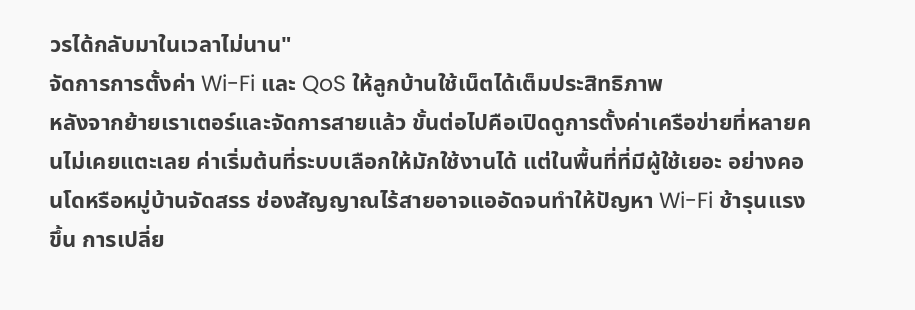วรได้กลับมาในเวลาไม่นาน"
จัดการการตั้งค่า Wi-Fi และ QoS ให้ลูกบ้านใช้เน็ตได้เต็มประสิทธิภาพ
หลังจากย้ายเราเตอร์และจัดการสายแล้ว ขั้นต่อไปคือเปิดดูการตั้งค่าเครือข่ายที่หลายคนไม่เคยแตะเลย ค่าเริ่มต้นที่ระบบเลือกให้มักใช้งานได้ แต่ในพื้นที่ที่มีผู้ใช้เยอะ อย่างคอนโดหรือหมู่บ้านจัดสรร ช่องสัญญาณไร้สายอาจแออัดจนทำให้ปัญหา Wi-Fi ช้ารุนแรงขึ้น การเปลี่ย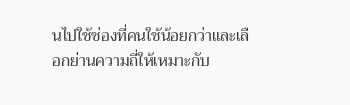นไปใช้ช่องที่คนใช้น้อยกว่าและเลือกย่านความถี่ให้เหมาะกับ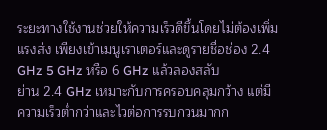ระยะทางใช้งานช่วยให้ความเร็วดีขึ้นโดยไม่ต้องเพิ่มแรงส่ง เพียงเข้าเมนูเราเตอร์และดูรายชื่อช่อง 2.4 GHz 5 GHz หรือ 6 GHz แล้วลองสลับ
ย่าน 2.4 GHz เหมาะกับการครอบคลุมกว้าง แต่มีความเร็วต่ำกว่าและไวต่อการรบกวนมากก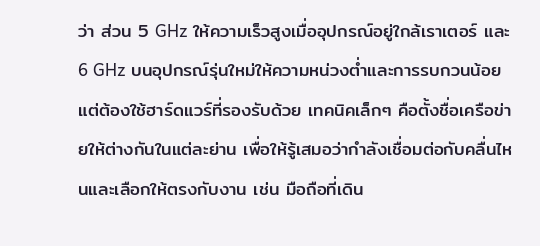ว่า ส่วน 5 GHz ให้ความเร็วสูงเมื่ออุปกรณ์อยู่ใกล้เราเตอร์ และ 6 GHz บนอุปกรณ์รุ่นใหม่ให้ความหน่วงต่ำและการรบกวนน้อยแต่ต้องใช้ฮาร์ดแวร์ที่รองรับด้วย เทคนิคเล็กๆ คือตั้งชื่อเครือข่ายให้ต่างกันในแต่ละย่าน เพื่อให้รู้เสมอว่ากำลังเชื่อมต่อกับคลื่นไหนและเลือกให้ตรงกับงาน เช่น มือถือที่เดิน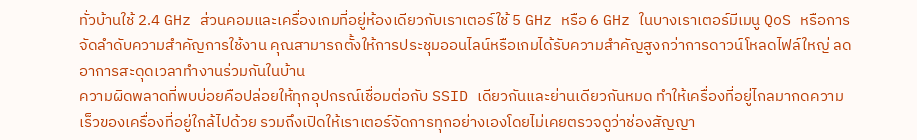ทั่วบ้านใช้ 2.4 GHz ส่วนคอมและเครื่องเกมที่อยู่ห้องเดียวกับเราเตอร์ใช้ 5 GHz หรือ 6 GHz ในบางเราเตอร์มีเมนู QoS หรือการจัดลำดับความสำคัญการใช้งาน คุณสามารถตั้งให้การประชุมออนไลน์หรือเกมได้รับความสำคัญสูงกว่าการดาวน์โหลดไฟล์ใหญ่ ลดอาการสะดุดเวลาทำงานร่วมกันในบ้าน
ความผิดพลาดที่พบบ่อยคือปล่อยให้ทุกอุปกรณ์เชื่อมต่อกับ SSID เดียวกันและย่านเดียวกันหมด ทำให้เครื่องที่อยู่ไกลมากดความเร็วของเครื่องที่อยู่ใกล้ไปด้วย รวมถึงเปิดให้เราเตอร์จัดการทุกอย่างเองโดยไม่เคยตรวจดูว่าช่องสัญญา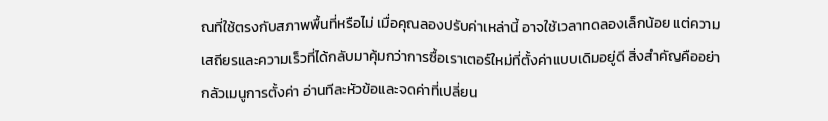ณที่ใช้ตรงกับสภาพพื้นที่หรือไม่ เมื่อคุณลองปรับค่าเหล่านี้ อาจใช้เวลาทดลองเล็กน้อย แต่ความเสถียรและความเร็วที่ได้กลับมาคุ้มกว่าการซื้อเราเตอร์ใหม่ที่ตั้งค่าแบบเดิมอยู่ดี สิ่งสำคัญคืออย่ากลัวเมนูการตั้งค่า อ่านทีละหัวข้อและจดค่าที่เปลี่ยน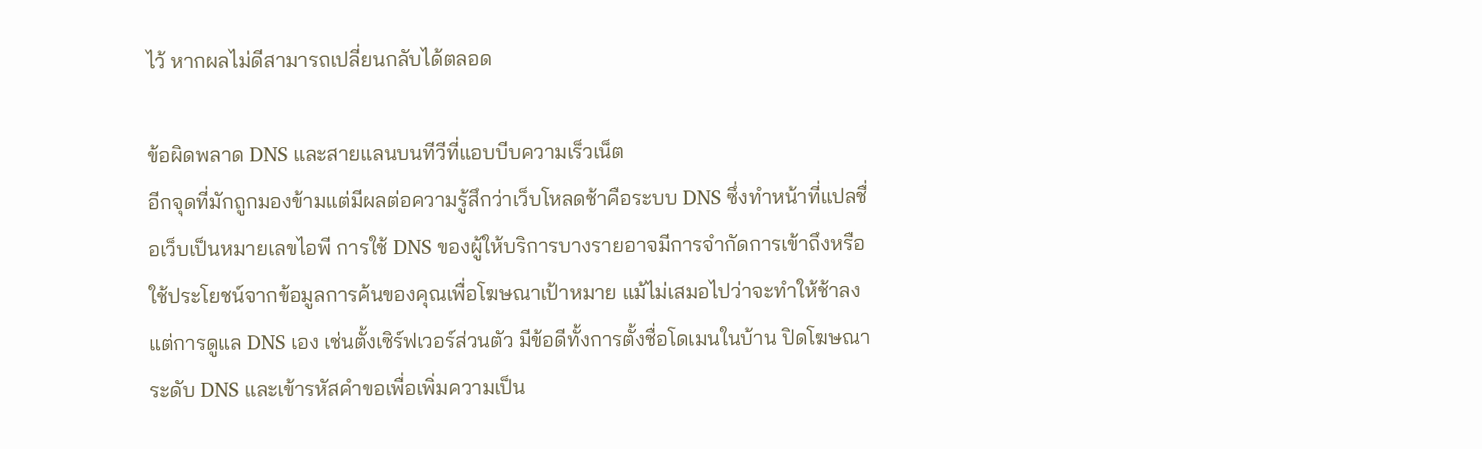ไว้ หากผลไม่ดีสามารถเปลี่ยนกลับได้ตลอด

ข้อผิดพลาด DNS และสายแลนบนทีวีที่แอบบีบความเร็วเน็ต
อีกจุดที่มักถูกมองข้ามแต่มีผลต่อความรู้สึกว่าเว็บโหลดช้าคือระบบ DNS ซึ่งทำหน้าที่แปลชื่อเว็บเป็นหมายเลขไอพี การใช้ DNS ของผู้ให้บริการบางรายอาจมีการจำกัดการเข้าถึงหรือใช้ประโยชน์จากข้อมูลการค้นของคุณเพื่อโฆษณาเป้าหมาย แม้ไม่เสมอไปว่าจะทำให้ช้าลง แต่การดูแล DNS เอง เช่นตั้งเซิร์ฟเวอร์ส่วนตัว มีข้อดีทั้งการตั้งชื่อโดเมนในบ้าน ปิดโฆษณาระดับ DNS และเข้ารหัสคำขอเพื่อเพิ่มความเป็น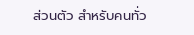ส่วนตัว สำหรับคนทั่ว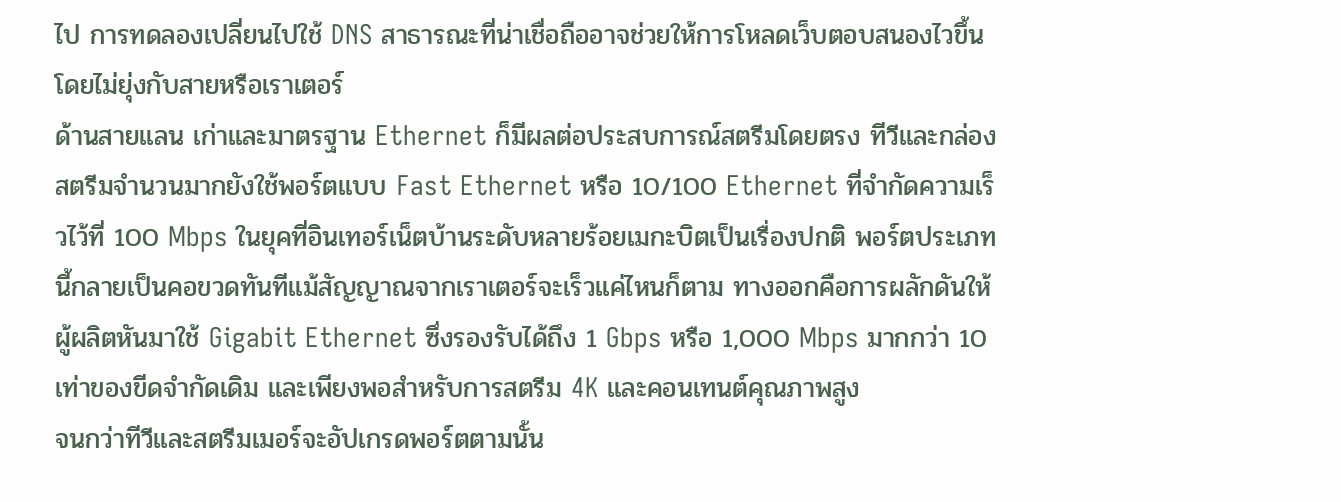ไป การทดลองเปลี่ยนไปใช้ DNS สาธารณะที่น่าเชื่อถืออาจช่วยให้การโหลดเว็บตอบสนองไวขึ้นโดยไม่ยุ่งกับสายหรือเราเตอร์
ด้านสายแลน เก่าและมาตรฐาน Ethernet ก็มีผลต่อประสบการณ์สตรีมโดยตรง ทีวีและกล่องสตรีมจำนวนมากยังใช้พอร์ตแบบ Fast Ethernet หรือ 10/100 Ethernet ที่จำกัดความเร็วไว้ที่ 100 Mbps ในยุคที่อินเทอร์เน็ตบ้านระดับหลายร้อยเมกะบิตเป็นเรื่องปกติ พอร์ตประเภทนี้กลายเป็นคอขวดทันทีแม้สัญญาณจากเราเตอร์จะเร็วแค่ไหนก็ตาม ทางออกคือการผลักดันให้ผู้ผลิตหันมาใช้ Gigabit Ethernet ซึ่งรองรับได้ถึง 1 Gbps หรือ 1,000 Mbps มากกว่า 10 เท่าของขีดจำกัดเดิม และเพียงพอสำหรับการสตรีม 4K และคอนเทนต์คุณภาพสูง
จนกว่าทีวีและสตรีมเมอร์จะอัปเกรดพอร์ตตามนั้น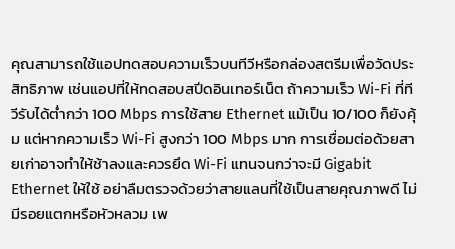คุณสามารถใช้แอปทดสอบความเร็วบนทีวีหรือกล่องสตรีมเพื่อวัดประสิทธิภาพ เช่นแอปที่ให้ทดสอบสปีดอินเทอร์เน็ต ถ้าความเร็ว Wi-Fi ที่ทีวีรับได้ต่ำกว่า 100 Mbps การใช้สาย Ethernet แม้เป็น 10/100 ก็ยังคุ้ม แต่หากความเร็ว Wi-Fi สูงกว่า 100 Mbps มาก การเชื่อมต่อด้วยสายเก่าอาจทำให้ช้าลงและควรยึด Wi-Fi แทนจนกว่าจะมี Gigabit Ethernet ให้ใช้ อย่าลืมตรวจด้วยว่าสายแลนที่ใช้เป็นสายคุณภาพดี ไม่มีรอยแตกหรือหัวหลวม เพ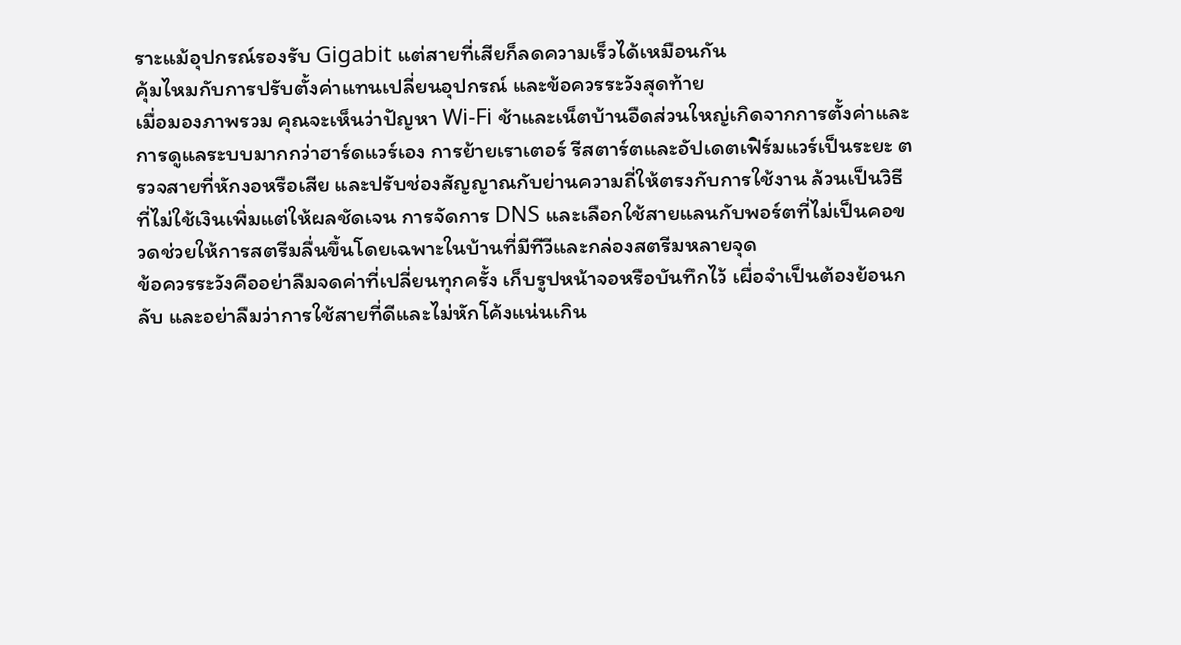ราะแม้อุปกรณ์รองรับ Gigabit แต่สายที่เสียก็ลดความเร็วได้เหมือนกัน
คุ้มไหมกับการปรับตั้งค่าแทนเปลี่ยนอุปกรณ์ และข้อควรระวังสุดท้าย
เมื่อมองภาพรวม คุณจะเห็นว่าปัญหา Wi-Fi ช้าและเน็ตบ้านอืดส่วนใหญ่เกิดจากการตั้งค่าและการดูแลระบบมากกว่าฮาร์ดแวร์เอง การย้ายเราเตอร์ รีสตาร์ตและอัปเดตเฟิร์มแวร์เป็นระยะ ตรวจสายที่หักงอหรือเสีย และปรับช่องสัญญาณกับย่านความถี่ให้ตรงกับการใช้งาน ล้วนเป็นวิธีที่ไม่ใช้เงินเพิ่มแต่ให้ผลชัดเจน การจัดการ DNS และเลือกใช้สายแลนกับพอร์ตที่ไม่เป็นคอขวดช่วยให้การสตรีมลื่นขึ้นโดยเฉพาะในบ้านที่มีทีวีและกล่องสตรีมหลายจุด
ข้อควรระวังคืออย่าลืมจดค่าที่เปลี่ยนทุกครั้ง เก็บรูปหน้าจอหรือบันทึกไว้ เผื่อจำเป็นต้องย้อนกลับ และอย่าลืมว่าการใช้สายที่ดีและไม่หักโค้งแน่นเกิน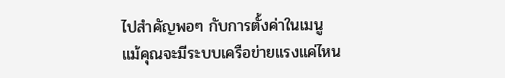ไปสำคัญพอๆ กับการตั้งค่าในเมนู แม้คุณจะมีระบบเครือข่ายแรงแค่ไหน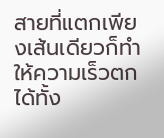สายที่แตกเพียงเส้นเดียวก็ทำให้ความเร็วตกได้ทั้ง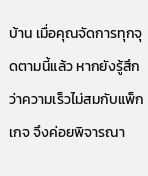บ้าน เมื่อคุณจัดการทุกจุดตามนี้แล้ว หากยังรู้สึกว่าความเร็วไม่สมกับแพ็กเกจ จึงค่อยพิจารณา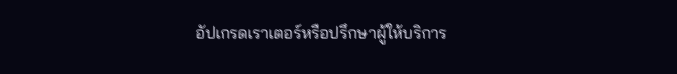อัปเกรดเราเตอร์หรือปรึกษาผู้ให้บริการ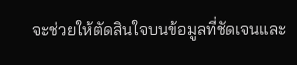จะช่วยให้ตัดสินใจบนข้อมูลที่ชัดเจนและ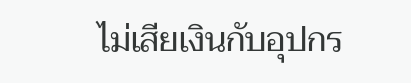ไม่เสียเงินกับอุปกร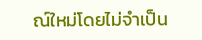ณ์ใหม่โดยไม่จำเป็น